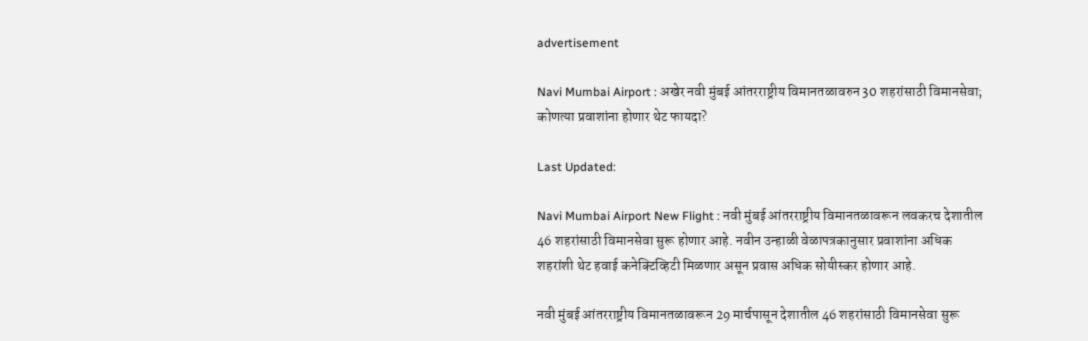advertisement

Navi Mumbai Airport : अखेर नवी मुंबई आंतरराष्ट्रीय विमानतळावरुन 30 शहरांसाठी विमानसेवा; कोणत्या प्रवाशांना होणार थेट फायदा?

Last Updated:

Navi Mumbai Airport New Flight : नवी मुंबई आंतरराष्ट्रीय विमानतळावरून लवकरच देशातील 46 शहरांसाठी विमानसेवा सुरू होणार आहे. नवीन उन्हाळी वेळापत्रकानुसार प्रवाशांना अधिक शहरांशी थेट हवाई कनेक्टिव्हिटी मिळणार असून प्रवास अधिक सोयीस्कर होणार आहे.

नवी मुंबई आंतरराष्ट्रीय विमानतळावरून 29 मार्चपासून देशातील 46 शहरांसाठी विमानसेवा सुरू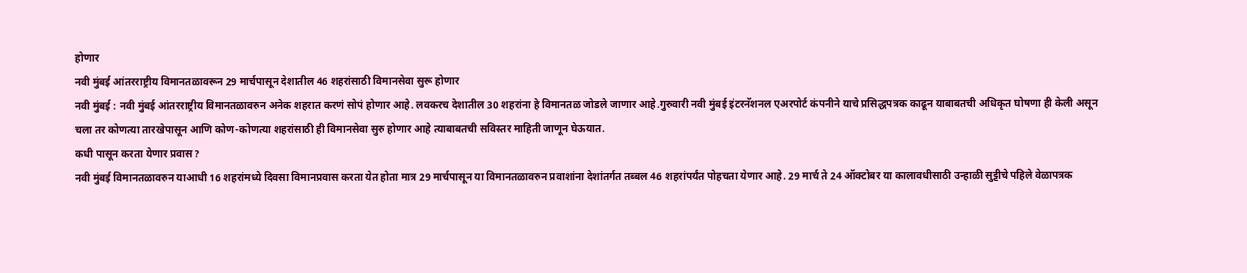होणार
नवी मुंबई आंतरराष्ट्रीय विमानतळावरून 29 मार्चपासून देशातील 46 शहरांसाठी विमानसेवा सुरू होणार
नवी मुंबई : नवी मुंबई आंतरराष्ट्रीय विमानतळावरुन अनेक शहरात करणं सोपं होणार आहे. लवकरच देशातील 30 शहरांना हे विमानतळ जोडले जाणार आहे.गुरुवारी नवी मुंबई इंटरनॅशनल एअरपोर्ट कंपनीने याचे प्रसिद्धपत्रक काढून याबाबतची अधिकृत घोषणा ही केली असून चला तर कोणत्या तारखेपासून आणि कोण-कोणत्या शहरांसाठी ही विमानसेवा सुरु होणार आहे त्याबाबतची सविस्तर माहिती जाणून घेऊयात.
कधी पासून करता येणार प्रवास?
नवी मुंबई विमानतळावरुन याआधी 16 शहरांमध्ये दिवसा विमानप्रवास करता येत होता मात्र 29 मार्चपासून या विमानतळावरुन प्रवाशांना देशांतर्गत तब्बल 46 शहरांपर्यंत पोहचता येणार आहे. 29 मार्च ते 24 ऑक्टोबर या कालावधीसाठी उन्हाळी सुट्टीचे पहिले वेळापत्रक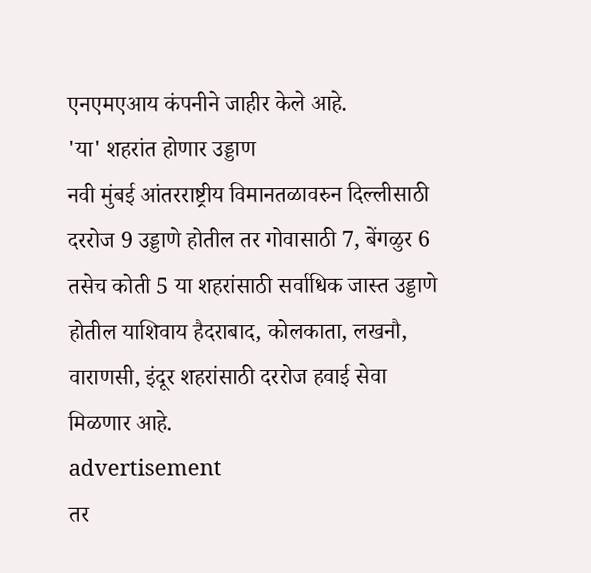एनएमएआय कंपनीने जाहीर केले आहे.
'या' शहरांत होणार उड्डाण
नवी मुंबई आंतरराष्ट्रीय विमानतळावरुन दिल्लीसाठी दररोज 9 उड्डाणे होतील तर गोवासाठी 7, बेंगळुर 6 तसेच कोती 5 या शहरांसाठी सर्वाधिक जास्त उड्डाणे होतील याशिवाय हैदराबाद, कोलकाता, लखनौ, वाराणसी, इंदूर शहरांसाठी दररोज हवाई सेवा मिळणार आहे.
advertisement
तर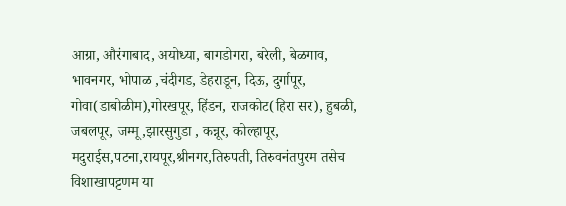आग्रा, औरंगाबाद, अयोध्या, बागडोगरा, बरेली, बेळगाव, भावनगर, भोपाळ ,चंदीगड, डेहराडून, दिऊ, दुर्गापूर, गोवा(डाबोळीम),गोरखपूर, हिंडन, राजकोट(हिरा सर), हुबळी, जबलपूर, जम्मू,झारसुगुडा , कन्नूर, कोल्हापूर, मदुराईस,पटना,रायपूर,श्रीनगर,तिरुपती, तिरुवनंतपुरम तसेच विशाखापट्टणम या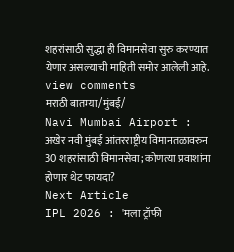शहरांसाठी सुद्धा ही विमानसेवा सुरु करण्यात येणार असल्याची माहिती समोर आलेली आहे.
view comments
मराठी बातम्या/मुंबई/
Navi Mumbai Airport : अखेर नवी मुंबई आंतरराष्ट्रीय विमानतळावरुन 30 शहरांसाठी विमानसेवा; कोणत्या प्रवाशांना होणार थेट फायदा?
Next Article
IPL 2026 : 'मला ट्रॉफी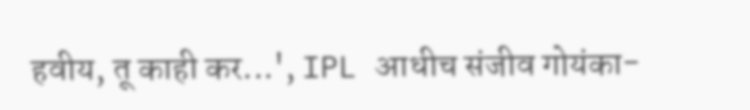हवीय, तू काही कर...', IPL आधीच संजीव गोयंका-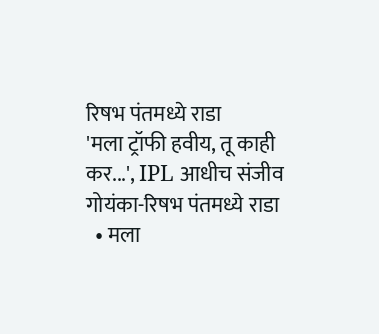रिषभ पंतमध्ये राडा
'मला ट्रॉफी हवीय, तू काही कर...', IPL आधीच संजीव गोयंका-रिषभ पंतमध्ये राडा
  • मला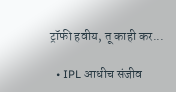ट्रॉफी हवीय, तू काही कर...

  • IPL आधीच संजीव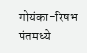गोयंका-रिषभ पंतमध्ये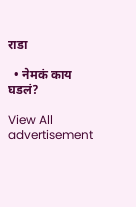राडा

  • नेमकं काय घडलं?

View All
advertisement